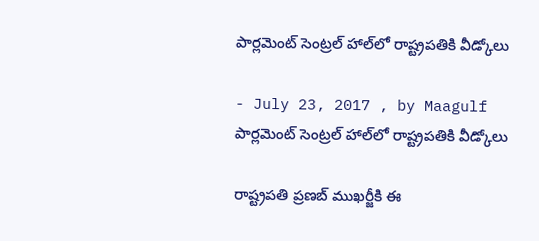పార్లమెంట్‌ సెంట్రల్‌ హాల్‌లో రాష్ట్రపతికి వీడ్కోలు

- July 23, 2017 , by Maagulf
పార్లమెంట్‌ సెంట్రల్‌ హాల్‌లో రాష్ట్రపతికి వీడ్కోలు

రాష్ట్రపతి ప్రణబ్‌ ముఖర్జీకి ఈ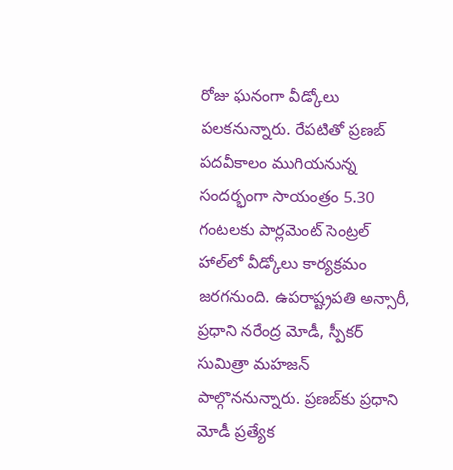రోజు ఘనంగా వీడ్కోలు పలకనున్నారు. రేపటితో ప్రణబ్‌ పదవీకాలం ముగియనున్న సందర్భంగా సాయంత్రం 5.30 గంటలకు పార్లమెంట్‌ సెంట్రల్‌ హాల్‌లో వీడ్కోలు కార్యక్రమం జరగనుంది. ఉపరాష్ట్రపతి అన్సారీ, ప్రధాని నరేంద్ర మోడీ, స్పీకర్‌ సుమిత్రా మహజన్‌ పాల్గొననున్నారు. ప్రణబ్‌కు ప్రధాని మోడీ ప్రత్యేక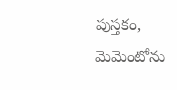పుస్తకం, మెమెంటోను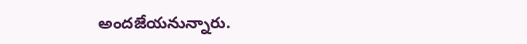అందజేయనున్నారు.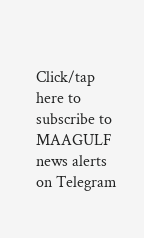Click/tap here to subscribe to MAAGULF news alerts on Telegram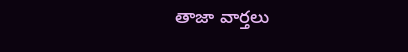తాజా వార్తలు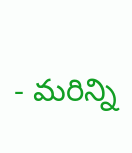- మరిన్ని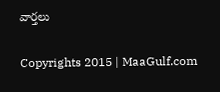వార్తలు

Copyrights 2015 | MaaGulf.com